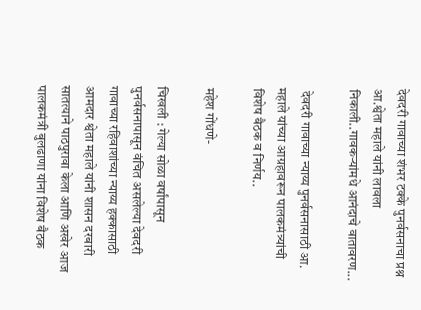देवदरी गावाच्या शंभर टक्के पुनर्वसनाचा प्रश्न आ.श्वेता महाले यांनी लावला निकाली..गावकऱ्यांमधे आनंदाचे वातावरण...

 देवदरी गावाच्या न्याय्य पुनर्वसनासाठी आ. महाले यांच्या आग्रहावरून पालकमंत्र्यांची विशेष बैठक व निर्णय..

महेश गोंधणे-

चिखली : गेल्या सोळा वर्षांपासून पुनर्वसनापासून वंचित असलेल्या देवदरी गावाच्या रहिवाशांच्या न्याय्य हक्कासाठी आमदार श्वेता महाले यांनी शासन दरबारी सातत्याने पाठपुरावा केला आणि अखेर आज पालकमंत्री बुलढाणा यांना विशेष बैठक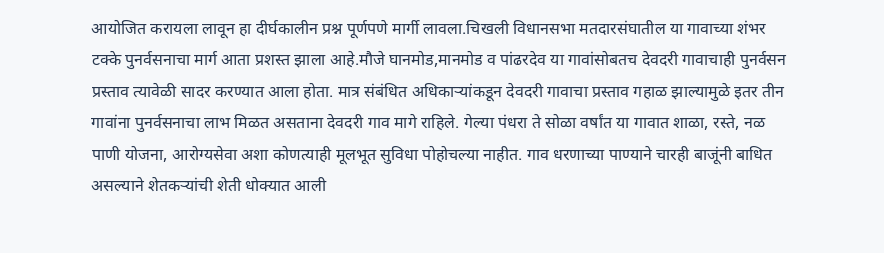आयोजित करायला लावून हा दीर्घकालीन प्रश्न पूर्णपणे मार्गी लावला.चिखली विधानसभा मतदारसंघातील या गावाच्या शंभर टक्के पुनर्वसनाचा मार्ग आता प्रशस्त झाला आहे.मौजे घानमोड,मानमोड व पांढरदेव या गावांसोबतच देवदरी गावाचाही पुनर्वसन प्रस्ताव त्यावेळी सादर करण्यात आला होता. मात्र संबंधित अधिकाऱ्यांकडून देवदरी गावाचा प्रस्ताव गहाळ झाल्यामुळे इतर तीन गावांना पुनर्वसनाचा लाभ मिळत असताना देवदरी गाव मागे राहिले. गेल्या पंधरा ते सोळा वर्षांत या गावात शाळा, रस्ते, नळ पाणी योजना, आरोग्यसेवा अशा कोणत्याही मूलभूत सुविधा पोहोचल्या नाहीत. गाव धरणाच्या पाण्याने चारही बाजूंनी बाधित असल्याने शेतकऱ्यांची शेती धोक्यात आली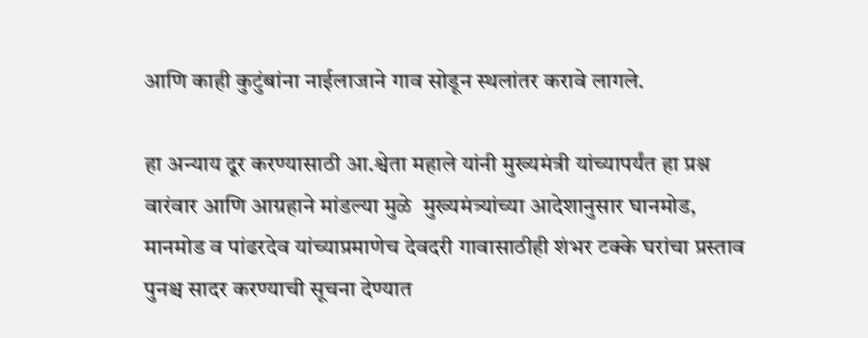आणि काही कुटुंबांना नाईलाजाने गाव सोडून स्थलांतर करावे लागले.

हा अन्याय दूर करण्यासाठी आ.श्वेता महाले यांनी मुख्यमंत्री यांच्यापर्यंत हा प्रश्न वारंवार आणि आग्रहाने मांडल्या मुळे  मुख्यमंत्र्यांच्या आदेशानुसार घानमोड, मानमोड व पांढरदेव यांच्याप्रमाणेच देवदरी गावासाठीही शंभर टक्के घरांचा प्रस्ताव पुनश्च सादर करण्याची सूचना देण्यात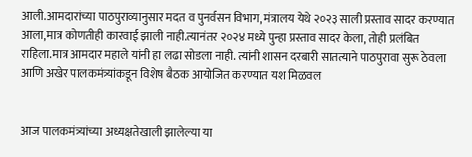आली.आमदारांच्या पाठपुराव्यानुसार मदत व पुनर्वसन विभाग, मंत्रालय येथे २०२३ साली प्रस्ताव सादर करण्यात आला,मात्र कोणतीही कारवाई झाली नाही.त्यानंतर २०२४ मध्ये पुन्हा प्रस्ताव सादर केला, तोही प्रलंबित राहिला.मात्र आमदार महाले यांनी हा लढा सोडला नाही. त्यांनी शासन दरबारी सातत्याने पाठपुरावा सुरू ठेवला आणि अखेर पालकमंत्र्यांकडून विशेष बैठक आयोजित करण्यात यश मिळवल


आज पालकमंत्र्यांच्या अध्यक्षतेखाली झालेल्या या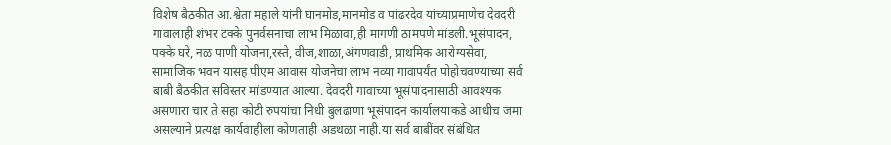विशेष बैठकीत आ.श्वेता महाले यांनी घानमोड,मानमोड व पांढरदेव यांच्याप्रमाणेच देवदरी गावालाही शंभर टक्के पुनर्वसनाचा लाभ मिळावा,ही मागणी ठामपणे मांडली.भूसंपादन, पक्के घरे, नळ पाणी योजना,रस्ते, वीज,शाळा,अंगणवाडी, प्राथमिक आरोग्यसेवा, सामाजिक भवन यासह पीएम आवास योजनेचा लाभ नव्या गावापर्यंत पोहोचवण्याच्या सर्व बाबी बैठकीत सविस्तर मांडण्यात आल्या. देवदरी गावाच्या भूसंपादनासाठी आवश्यक असणारा चार ते सहा कोटी रुपयांचा निधी बुलढाणा भूसंपादन कार्यालयाकडे आधीच जमा असल्याने प्रत्यक्ष कार्यवाहीला कोणताही अडथळा नाही.या सर्व बाबींवर संबंधित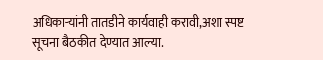अधिकाऱ्यांनी तातडीने कार्यवाही करावी,अशा स्पष्ट सूचना बैठकीत देण्यात आल्या.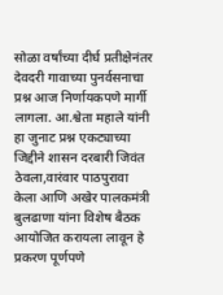सोळा वर्षांच्या दीर्घ प्रतीक्षेनंतर देवदरी गावाच्या पुनर्वसनाचा प्रश्न आज निर्णायकपणे मार्गी लागला. आ.श्वेता महाले यांनी हा जुनाट प्रश्न एकट्याच्या जिद्दीने शासन दरबारी जिवंत ठेवला,वारंवार पाठपुरावा केला आणि अखेर पालकमंत्री बुलढाणा यांना विशेष बैठक आयोजित करायला लावून हे प्रकरण पूर्णपणे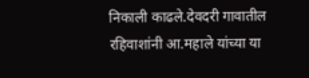निकाली काढले.देवदरी गावातील रहिवाशांनी आ.महाले यांच्या या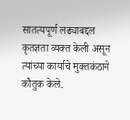सातत्यपूर्ण लढ्याबद्दल कृतज्ञता व्यक्त केली असून त्यांच्या कार्याचे मुक्तकंठाने कौतुक केले.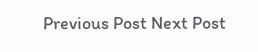Previous Post Next Post